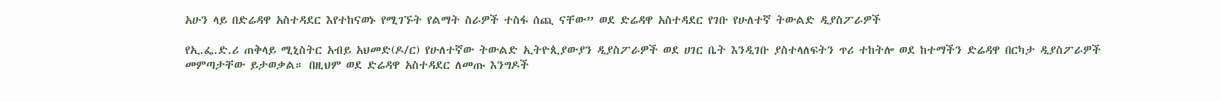አሁን ላይ በድሬዳዋ አስተዳደር እየተከናወኑ የሚገኙት የልማት ስራዎች ተስፋ ሰጪ ናቸው” ወደ ድሬዳዋ አስተዳደር የገቡ የሁለተኛ ትውልድ ዲያስፖራዎች

የኢ.ፌ.ድ.ሪ ጠቅላይ ሚኒስትር አብይ አህመድ(ዶ/ር) የሁለተኛው ትውልድ ኢትዮጲያውያን ዲያስፖራዎች ወደ ሀገር ቤት እንዲገቡ ያስተላለፍትን ጥሪ ተከትሎ ወደ ከተማችን ድሬዳዋ በርካታ ዲያስፖራዎች መምጣታቸው ይታወቃል። በዚህም ወደ ድሬዳዋ አስተዳደር ለመጡ እንግዶች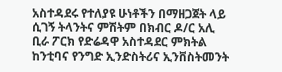አስተዳደሩ የተለያዩ ሁነቶችን በማዘጋጀት ላይ ሲገኝ ትላንትና ምሽትም በክብር ዶ/ር አሊ ቢራ ፖርክ የድሬዳዋ አስተዳደር ምክትል ከንቲባና የንግድ ኢንድስትሪና ኢንቨስትመንት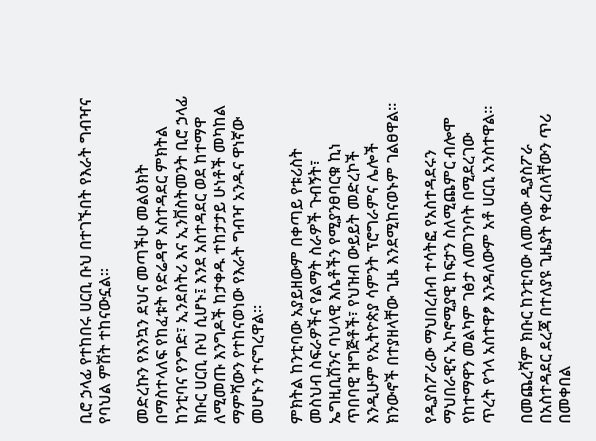ቢሮ ኃላፊ የተከበሩ ሀርቢ ቡህ በተገኙበት የእራት ግብዣና የባህል ምሽት ተከናውኗል።

መድረኩን የእንኳን ደህና መጣችሁ መልዕክት በማስተላለፍ የከፈቱት የድሬዳዋ አስተዳደር ምክትል ከንቲባና የንግድ፣ ኢንደስትሪ እና ኢንቨስትመንት ቢሮ ኃላፊ ክቡር ሀርቢ ቡህ ሲሆኑ፤ እንደ አስተዳደር ወደ ከተማዋ ለሚመጡ እንግዶች ከታቀዱ ተከታታይ ሁነቶች መካከል ማምሻውን የተከናወነው የእራት ግብዣ አንዱና ዋነኛው መሆኑን ተናግረዋል።

ምክትል ከንቲባው አያይዘውም በቀጣይ የቱሪስት መስህብ ስፍራዎችና የልማት ስራዎች ጉብኝት፣ ኤግዚቢሽንና ባህላዊ እሴቶችን የሚያንፀባርቁ ኪነ ጥበባዊ ዝግጅቶች፣ የህዝብ ውይይት መድረኮች እንዲሁም የኢትዮጵያ ሳምንት ፕሮግራምና ሌሎች ክንውኖች በተያዘላቸው ጊዜ እንደሚከናወኑም ገልፀዋል።

የዲያስፖራው ማህበረሰብ ተሳትፎ የአስተዳደሩን ማህበራዊና ኢኮኖሚያዊ ከፍታን ስለሚጨምር ብሎሞ የከተማዋን መልካም ገፅታ ለመገንባት በሚደረገው ጥረት የጎላ አስተዋፆ እንዳለውም አቶ ሀርቢ አንስተዋል።

በመጨረሻም ክቡር ከንቲባው ለመላው ዲያስፖራ በአስተዳደር ደረጃ በተለያዩ ጊዜያት የቀረበላቸውን ጥሪ በመቀበል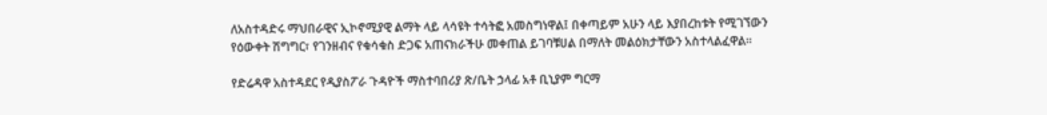ለአስተዳድሩ ማህበራዊና ኢኮኖሚያዊ ልማት ላይ ላሳዩት ተሳትፎ አመስግነዋል፤ በቀጣይም አሁን ላይ እያበረከቱት የሚገኘውን የዕውቀት ሽግግር፣ የገንዘብና የቁሳቁስ ድጋፍ አጠናክራችሁ መቀጠል ይገባቹሀል በማለት መልዕክታቸውን አስተላልፈዋል።

የድሬዳዋ አስተዳደር የዲያስፖራ ጉዳዮች ማስተባበሪያ ጽ/ቤት ኃላፊ አቶ ቢኒያም ግርማ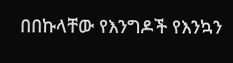በበኩላቸው የእንግዶች የእንኳን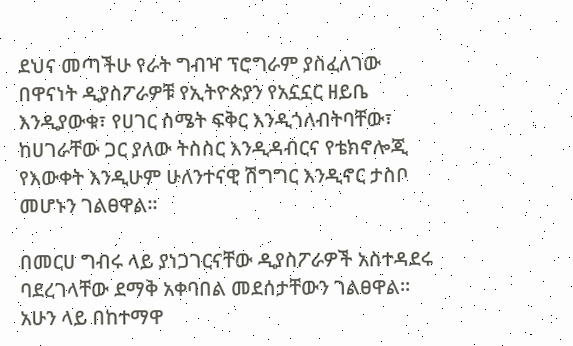ደህና መጣችሁ የራት ግብዣ ፕሮግራም ያስፈለገው በዋናነት ዲያስፖራዎቹ የኢትዮጵያን የአኗኗር ዘይቤ እንዲያውቁ፣ የሀገር ስሜት ፍቅር እንዲጎለብትባቸው፣ ከሀገራቸው ጋር ያለው ትስስር እንዲዳብርና የቴክኖሎጂ የእውቀት እንዲሁም ሁለንተናዊ ሽግግር እንዲኖር ታስቦ መሆኑን ገልፀዋል።

በመርሀ ግብሩ ላይ ያነጋገርናቸው ዲያስፖራዎች አስተዳደሩ ባደረገላቸው ደማቅ አቀባበል መደሰታቸውን ገልፀዋል። አሁን ላይ በከተማዋ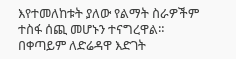እየተመለከቱት ያለው የልማት ስራዎችም ተስፋ ሰጪ መሆኑን ተናግረዋል። በቀጣይም ለድሬዳዋ እድገት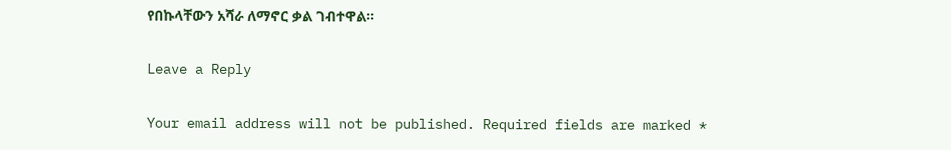የበኩላቸውን አሻራ ለማኖር ቃል ገብተዋል።

Leave a Reply

Your email address will not be published. Required fields are marked *